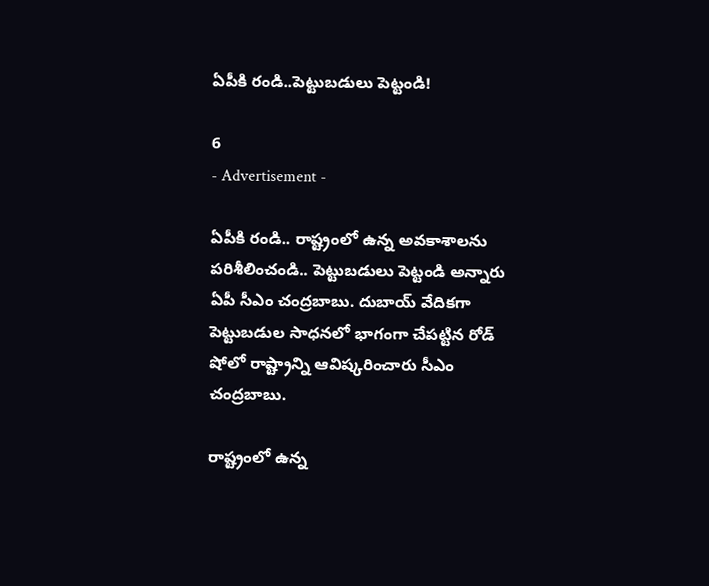ఏపీకి రండి..పెట్టుబడులు పెట్టండి!

6
- Advertisement -

ఏపీకి రండి.. రాష్ట్రంలో ఉన్న అవకాశాలను పరిశీలించండి.. పెట్టుబడులు పెట్టండి అన్నారు ఏపీ సీఎం చంద్రబాబు. దుబాయ్ వేదికగా పెట్టుబడుల సాధనలో భాగంగా చేపట్టిన రోడ్ షోలో రాష్ట్రాన్ని ఆవిష్కరించారు సీఎం చంద్రబాబు.

రాష్ట్రంలో ఉన్న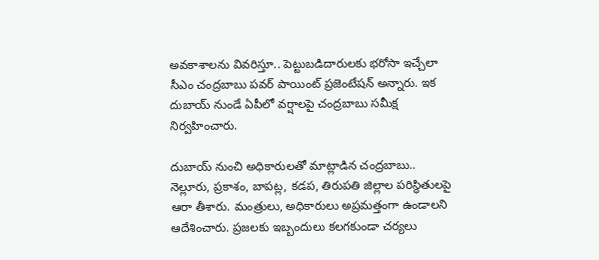అవకాశాలను వివరిస్తూ.. పెట్టుబడిదారులకు భరోసా ఇచ్చేలా సీఎం చంద్రబాబు పవర్ పాయింట్ ప్రజెంటేషన్ అన్నారు. ఇక దుబాయ్ నుండే ఏపీలో వర్షాలపై చంద్రబాబు సమీక్ష నిర్వహించారు.

దుబాయ్ నుంచి అధికారులతో మాట్లాడిన చంద్రబాబు.. నెల్లూరు, ప్రకాశం, బాపట్ల, కడప, తిరుపతి జిల్లాల పరిస్థితులపై ఆరా తీశారు. మంత్రులు, అధికారులు అప్రమత్తంగా ఉండాలని ఆదేశించారు. ప్రజలకు ఇబ్బందులు కలగకుండా చర్యలు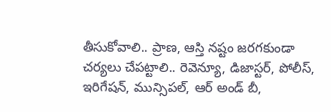తీసుకోవాలి.. ప్రాణ, ఆస్తి నష్టం జరగకుండా చర్యలు చేపట్టాలి.. రెవెన్యూ, డిజాస్టర్, పోలీస్, ఇరిగేషన్, మున్సిపల్, ఆర్ అండ్ బీ,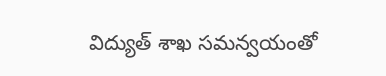విద్యుత్ శాఖ సమన్వయంతో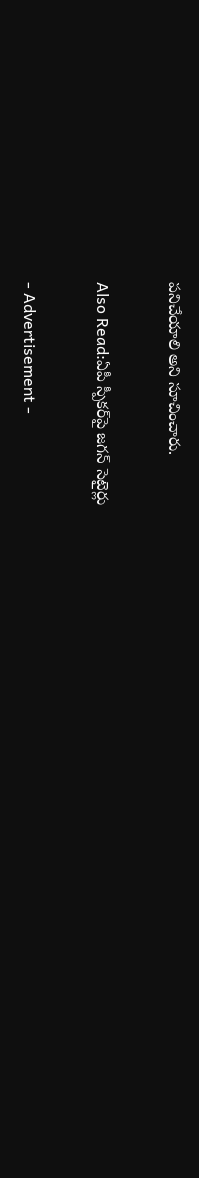పనిచేయాలి అని సూచించారు.

Also Read:ఏపీ స్పీకర్‌పై జగన్ సెటైర్లు

- Advertisement -